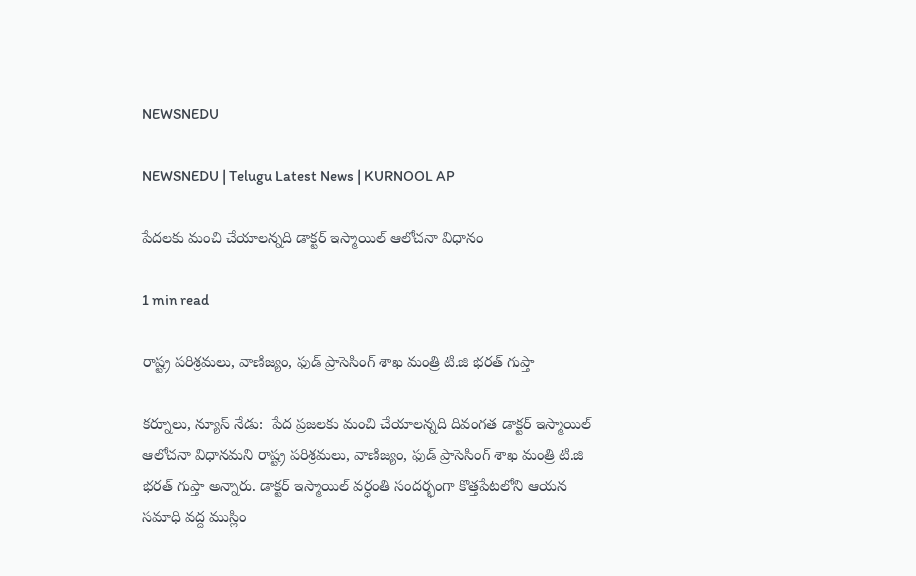NEWSNEDU

NEWSNEDU | Telugu Latest News | KURNOOL AP

పేద‌ల‌కు మంచి చేయాల‌న్నది డాక్టర్ ఇస్మాయిల్ ఆలోచ‌నా విధానం

1 min read

రాష్ట్ర ప‌రిశ్రమ‌లు, వాణిజ్యం, ఫుడ్ ప్రాసెసింగ్ శాఖ మంత్రి టి.జి భ‌ర‌త్ గుప్తా

కర్నూలు, న్యూస్ నేడు:  పేద ప్రజ‌ల‌కు మంచి చేయాల‌న్నది దివంగ‌త డాక్టర్ ఇస్మాయిల్ ఆలోచ‌నా విధాన‌మ‌ని రాష్ట్ర ప‌రిశ్రమ‌లు, వాణిజ్యం, ఫుడ్ ప్రాసెసింగ్ శాఖ మంత్రి టి.జి భ‌ర‌త్ గుప్తా అన్నారు. డాక్టర్ ఇస్మాయిల్ వ‌ర్ధంతి సంద‌ర్భంగా కొత్తపేట‌లోని ఆయ‌న స‌మాధి వ‌ద్ద ముస్లిం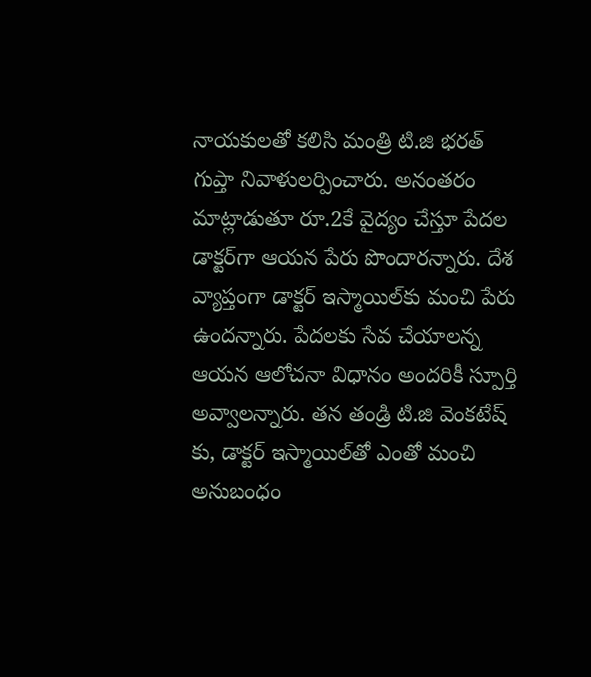నాయకులతో కలిసి మంత్రి టి.జి భ‌ర‌త్ గుప్తా నివాళుల‌ర్పించారు. అనంత‌రం మాట్లాడుతూ రూ.2కే వైద్యం చేస్తూ పేద‌ల డాక్టర్‌గా ఆయ‌న పేరు పొందార‌న్నారు. దేశ వ్యాప్తంగా డాక్టర్ ఇస్మాయిల్‌కు మంచి పేరు ఉంద‌న్నారు. పేద‌ల‌కు సేవ చేయాల‌న్న ఆయ‌న ఆలోచ‌నా విధానం అంద‌రికీ స్పూర్తి అవ్వాల‌న్నారు. త‌న తండ్రి టి.జి వెంక‌టేష్ కు, డాక్టర్ ఇస్మాయిల్‌తో ఎంతో మంచి అనుబంధం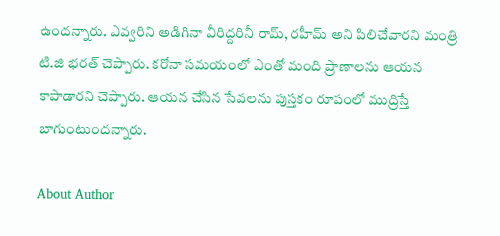ఉంద‌న్నారు. ఎవ్వ‌రిని అడిగినా వీరిద్ద‌రినీ రామ్‌, ర‌హీమ్ అని పిలిచేవార‌ని మంత్రి టి.జి భ‌ర‌త్ చెప్పారు. కరోనా సమయంలో ఎంతో మంది ప్రాణాలను ఆయన కాపాడారని చెప్పారు. ఆయన చేసిన సేవలను పుస్తకం రూపంలో ముద్రిస్తే బాగుంటుందన్నారు.

About Author